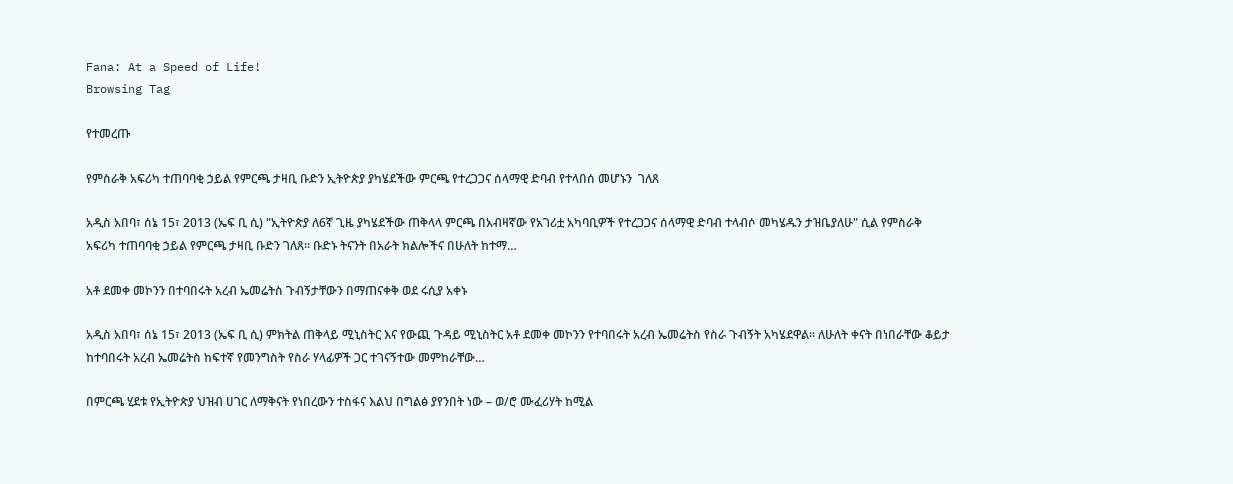Fana: At a Speed of Life!
Browsing Tag

የተመረጡ

የምስራቅ አፍሪካ ተጠባባቂ ኃይል የምርጫ ታዛቢ ቡድን ኢትዮጵያ ያካሄደችው ምርጫ የተረጋጋና ሰላማዊ ድባብ የተላበሰ መሆኑን  ገለጸ

አዲስ አበባ፣ ሰኔ 15፣ 2013 (ኤፍ ቢ ሲ) "ኢትዮጵያ ለ6ኛ ጊዜ ያካሄደችው ጠቅላላ ምርጫ በአብዛኛው የአገሪቷ አካባቢዎች የተረጋጋና ሰላማዊ ድባብ ተላብሶ መካሄዱን ታዝቤያለሁ" ሲል የምስራቅ አፍሪካ ተጠባባቂ ኃይል የምርጫ ታዛቢ ቡድን ገለጸ። ቡድኑ ትናንት በአራት ክልሎችና በሁለት ከተማ…

አቶ ደመቀ መኮንን በተባበሩት አረብ ኤመሬትስ ጉብኝታቸውን በማጠናቀቅ ወደ ሩሲያ አቀኑ

አዲስ አበባ፣ ሰኔ 15፣ 2013 (ኤፍ ቢ ሲ) ምክትል ጠቅላይ ሚኒስትር እና የውጪ ጉዳይ ሚኒስትር አቶ ደመቀ መኮንን የተባበሩት አረብ ኤመሬትስ የስራ ጉብኝት አካሄደዋል፡፡ ለሁለት ቀናት በነበራቸው ቆይታ ከተባበሩት አረብ ኤመሬትስ ከፍተኛ የመንግስት የስራ ሃላፊዎች ጋር ተገናኝተው መምከራቸው…

በምርጫ ሂደቱ የኢትዮጵያ ህዝብ ሀገር ለማቅናት የነበረውን ተስፋና እልህ በግልፅ ያየንበት ነው – ወ/ሮ ሙፈሪሃት ከሚል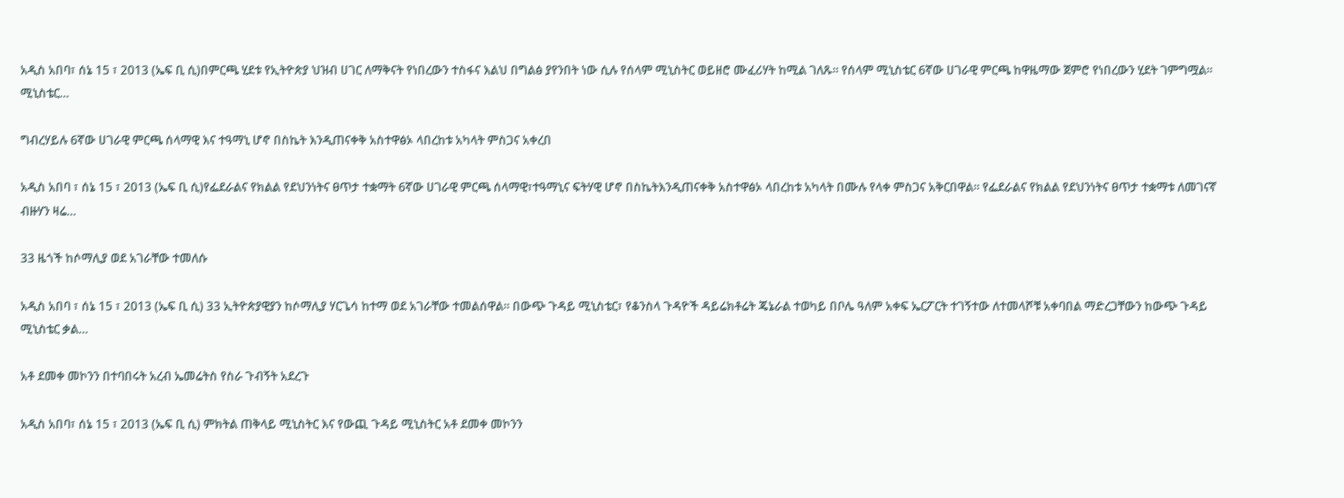አዲስ አበባ፣ ሰኔ 15 ፣ 2013 (ኤፍ ቢ ሲ)በምርጫ ሂደቱ የኢትዮጵያ ህዝብ ሀገር ለማቅናት የነበረውን ተስፋና እልህ በግልፅ ያየንበት ነው ሲሉ የሰላም ሚኒስትር ወይዘሮ ሙፈሪሃት ከሚል ገለጹ፡፡ የሰላም ሚኒስቴር 6ኛው ሀገራዊ ምርጫ ከዋዜማው ጀምሮ የነበረውን ሂደት ገምግሟል፡፡ ሚኒስቴር…

ግብረሃይሉ 6ኛው ሀገራዊ ምርጫ ሰላማዊ እና ተዓማኒ ሆኖ በስኬት እንዲጠናቀቅ አስተዋፅኦ ላበረከቱ አካላት ምስጋና አቀረበ

አዲስ አበባ ፣ ሰኔ 15 ፣ 2013 (ኤፍ ቢ ሲ)የፌደራልና የክልል የደህንነትና ፀጥታ ተቋማት 6ኛው ሀገራዊ ምርጫ ሰላማዊ፣ተዓማኒና ፍትሃዊ ሆኖ በስኬትእንዲጠናቀቅ አስተዋፅኦ ላበረከቱ አካላት በሙሉ የላቀ ምስጋና አቅርበዋል። የፌደራልና የክልል የደህንነትና ፀጥታ ተቋማቱ ለመገናኛ ብዙሃን ዛሬ…

33 ዜጎች ከሶማሊያ ወደ አገራቸው ተመለሱ

አዲስ አበባ ፣ ሰኔ 15 ፣ 2013 (ኤፍ ቢ ሲ) 33 ኢትዮጵያዊያን ከሶማሊያ ሃርጌሳ ከተማ ወደ አገራቸው ተመልሰዋል። በውጭ ጉዳይ ሚኒስቴር፣ የቆንስላ ጉዳዮች ዳይሬክቶሬት ጄኔራል ተወካይ በቦሌ ዓለም አቀፍ ኤርፖርት ተገኝተው ለተመላሾቹ አቀባበል ማድረጋቸውን ከውጭ ጉዳይ ሚኒስቴር ቃል…

አቶ ደመቀ መኮንን በተባበሩት አረብ ኤመሬትስ የስራ ጉብኝት አደረጉ

አዲስ አበባ፣ ሰኔ 15 ፣ 2013 (ኤፍ ቢ ሲ) ምክትል ጠቅላይ ሚኒስትር እና የውጪ ጉዳይ ሚኒስትር አቶ ደመቀ መኮንን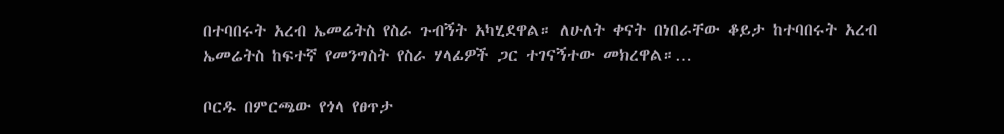በተባበሩት አረብ ኤመሬትስ የስራ ጉብኝት አካሂደዋል። ለሁለት ቀናት በነበራቸው ቆይታ ከተባበሩት አረብ ኤመሬትስ ከፍተኛ የመንግስት የስራ ሃላፊዎች ጋር ተገናኝተው መክረዋል።…

ቦርዱ በምርጫው የጎላ የፀጥታ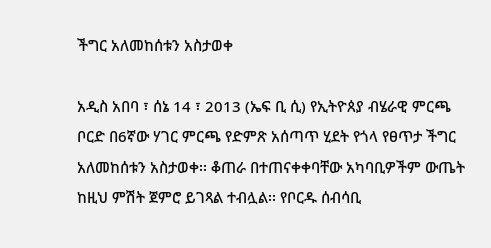ችግር አለመከሰቱን አስታወቀ

አዲስ አበባ ፣ ሰኔ 14 ፣ 2013 (ኤፍ ቢ ሲ) የኢትዮጰያ ብሄራዊ ምርጫ ቦርድ በ6ኛው ሃገር ምርጫ የድምጽ አሰጣጥ ሂደት የጎላ የፀጥታ ችግር አለመከሰቱን አስታወቀ፡፡ ቆጠራ በተጠናቀቀባቸው አካባቢዎችም ውጤት ከዚህ ምሽት ጀምሮ ይገጻል ተብሏል፡፡ የቦርዱ ሰብሳቢ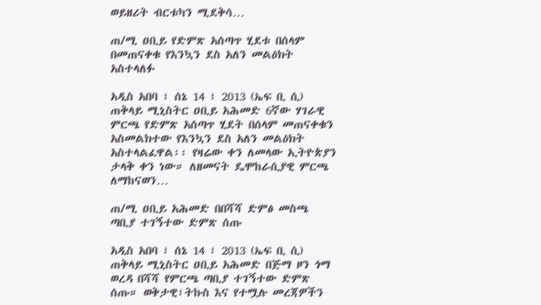ወይዘሪት ብርቱካን ሚደቅሳ…

ጠ/ሚ ዐቢይ የድምጽ አሰጣጥ ሂደቱ በሰላም በመጠናቀቁ የእንኳን ደስ አለን መልዕክት አስተላለፉ

አዲስ አበባ ፣ ሰኔ 14 ፣ 2013 (ኤፍ ቢ ሲ) ጠቅላይ ሚኒስትር ዐቢይ አሕመድ 6ኛው ሃገራዊ ምርጫ የድምጽ አሰጣጥ ሂደት በሰላም መጠናቀቁን አስመልክተው የእንኳን ደስ አለን መልዕክት አስተላልፈዋል፡፡ የዛሬው ቀን ለመላው ኢትዮጵያን ታላቅ ቀን ነው። ለዘመናት ዴሞከራሲያዊ ምርጫ ለማከናወን…

ጠ/ሚ ዐቢይ አሕመድ በበሻሻ ድምፅ መስጫ ጣቢያ ተገኝተው ድምጽ ሰጡ

አዲስ አበባ ፣ ሰኔ 14 ፣ 2013 (ኤፍ ቢ ሲ) ጠቅላይ ሚኒስትር ዐቢይ አሕመድ በጅማ ዞን ጎማ ወረዳ በሻሻ የምርጫ ጣቢያ ተገኝተው ድምጽ ሰጡ። ወቅታዊ፣ትኩስ እና የተሟሉ መረጃዎችን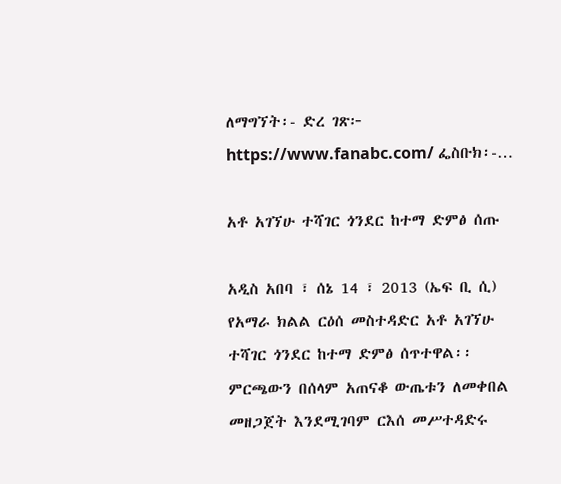ለማግኘት፡- ድረ ገጽ፦ https://www.fanabc.com/ ፌስቡክ፡-…

አቶ አገኘሁ ተሻገር ጎንደር ከተማ ድምፅ ሰጡ

አዲስ አበባ ፣ ሰኔ 14 ፣ 2013 (ኤፍ ቢ ሲ) የአማራ ክልል ርዕሰ መስተዳድር አቶ አገኘሁ ተሻገር ጎንደር ከተማ ድምፅ ሰጥተዋል፡፡ ምርጫውን በሰላም አጠናቆ ውጤቱን ለመቀበል መዘጋጀት እንደሚገባም ርእሰ መሥተዳድሩ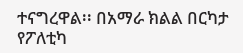ተናግረዋል፡፡ በአማራ ክልል በርካታ የፖለቲካ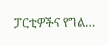ፓርቲዎችና የግል…